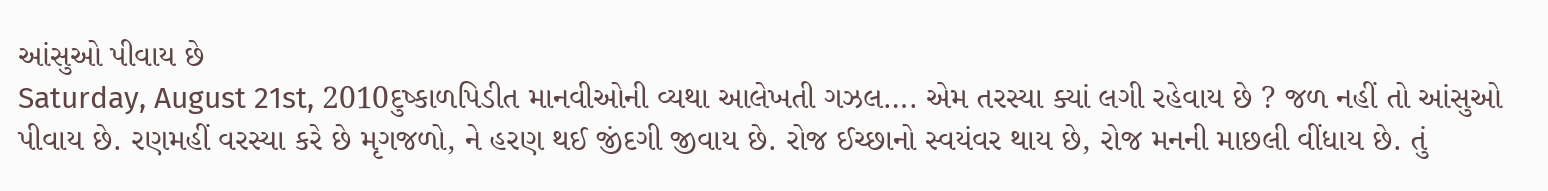આંસુઓ પીવાય છે
Saturday, August 21st, 2010દુષ્કાળપિડીત માનવીઓની વ્યથા આલેખતી ગઝલ…. એમ તરસ્યા ક્યાં લગી રહેવાય છે ? જળ નહીં તો આંસુઓ પીવાય છે. રણમહીં વરસ્યા કરે છે મૃગજળો, ને હરણ થઈ જીંદગી જીવાય છે. રોજ ઈચ્છાનો સ્વયંવર થાય છે, રોજ મનની માછલી વીંધાય છે. તું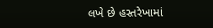લખે છે હસ્તરેખામાં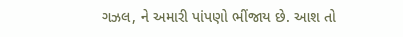ગઝલ, ને અમારી પાંપણો ભીંજાય છે. આશ તો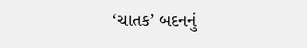‘ચાતક’ બદનનું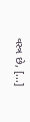વસ્ત્ર છે, [...]